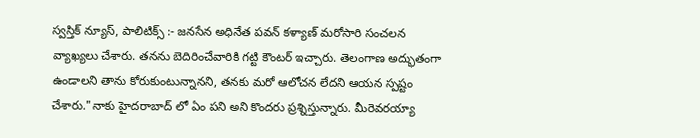స్వస్తిక్ న్యూస్, పాలిటిక్స్ :- జనసేన అధినేత పవన్ కళ్యాణ్ మరోసారి సంచలన వ్యాఖ్యలు చేశారు. తనను బెదిరించేవారికి గట్టి కౌంటర్ ఇచ్చారు. తెలంగాణ అద్భుతంగా ఉండాలని తాను కోరుకుంటున్నానని, తనకు మరో ఆలోచన లేదని ఆయన స్పష్టం చేశారు."నాకు హైదరాబాద్ లో ఏం పని అని కొందరు ప్రశ్నిస్తున్నారు. మీరెవరయ్యా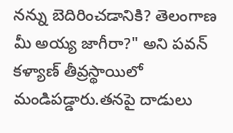నన్ను బెదిరించడానికి? తెలంగాణ మీ అయ్య జాగీరా?" అని పవన్ కళ్యాణ్ తీవ్రస్థాయిలో మండిపడ్డారు.తనపై దాడులు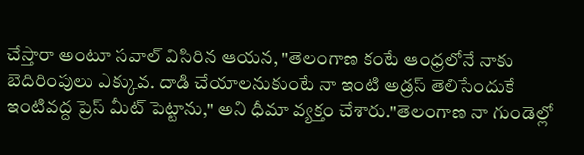చేస్తారా అంటూ సవాల్ విసిరిన ఆయన, "తెలంగాణ కంటే ఆంధ్రలోనే నాకు బెదిరింపులు ఎక్కువ. దాడి చేయాలనుకుంటే నా ఇంటి అడ్రస్ తెలిసేందుకే ఇంటివద్ద ప్రెస్ మీట్ పెట్టాను," అని ధీమా వ్యక్తం చేశారు."తెలంగాణ నా గుండెల్లో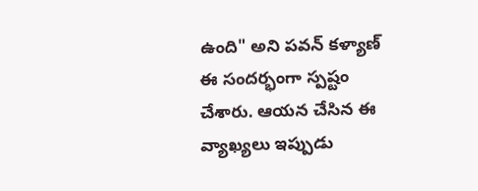ఉంది" అని పవన్ కళ్యాణ్ ఈ సందర్భంగా స్పష్టం చేశారు. ఆయన చేసిన ఈ వ్యాఖ్యలు ఇప్పుడు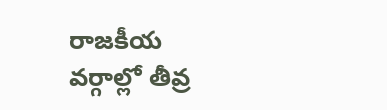రాజకీయ వర్గాల్లో తీవ్ర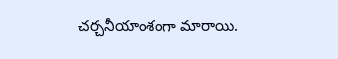చర్చనీయాంశంగా మారాయి.